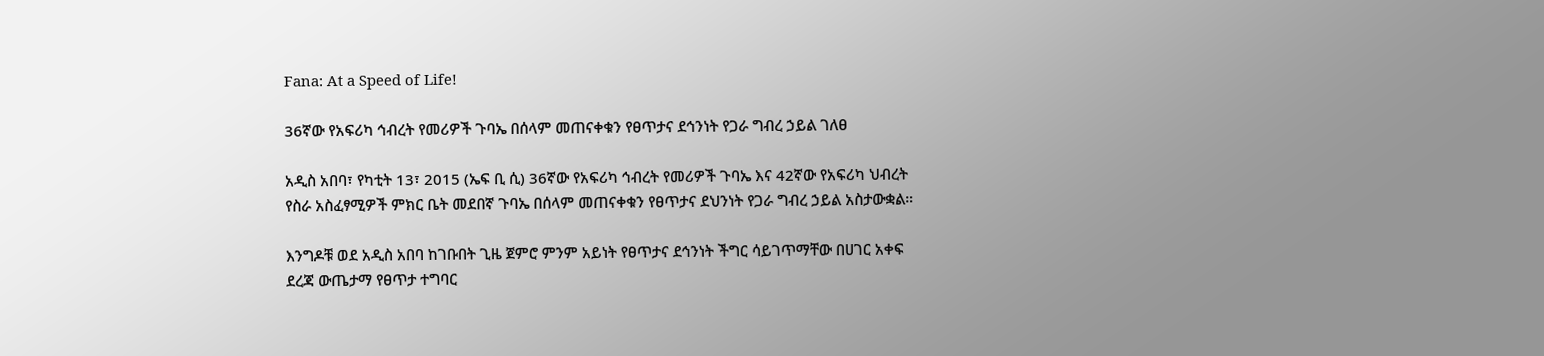Fana: At a Speed of Life!

36ኛው የአፍሪካ ኅብረት የመሪዎች ጉባኤ በሰላም መጠናቀቁን የፀጥታና ደኅንነት የጋራ ግብረ ኃይል ገለፀ

አዲስ አበባ፣ የካቲት 13፣ 2015 (ኤፍ ቢ ሲ) 36ኛው የአፍሪካ ኅብረት የመሪዎች ጉባኤ እና 42ኛው የአፍሪካ ህብረት የስራ አስፈፃሚዎች ምክር ቤት መደበኛ ጉባኤ በሰላም መጠናቀቁን የፀጥታና ደህንነት የጋራ ግብረ ኃይል አስታውቋል።

እንግዶቹ ወደ አዲስ አበባ ከገቡበት ጊዜ ጀምሮ ምንም አይነት የፀጥታና ደኅንነት ችግር ሳይገጥማቸው በሀገር አቀፍ ደረጃ ውጤታማ የፀጥታ ተግባር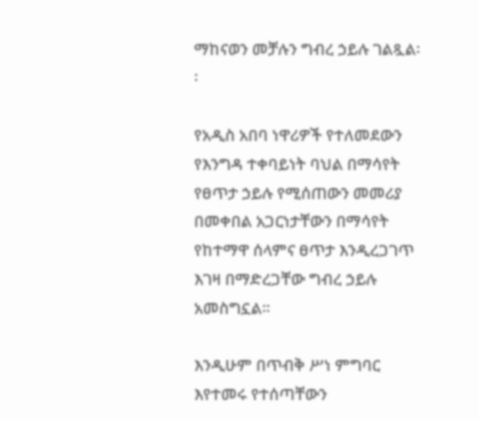ማከናወን መቻሉን ግብረ ኃይሉ ገልጿል፡፡

የአዲስ አበባ ነዋሪዎች የተለመደውን የእንግዳ ተቀባይነት ባህል በማሳየት የፀጥታ ኃይሉ የሚሰጠውን መመሪያ በመቀበል አጋርነታቸውን በማሳየት የከተማዋ ሰላምና ፀጥታ እንዲረጋገጥ እገዛ በማድረጋቸው ግብረ ኃይሉ አመስግኗል፡፡

እንዲሁም በጥብቅ ሥነ ምግባር እየተመሩ የተሰጣቸውን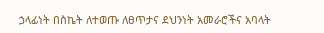ኃላፊነት በስኬት ለተወጡ ለፀጥታና ደህንነት አመራሮችና አባላት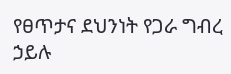የፀጥታና ደህንነት የጋራ ግብረ ኃይሉ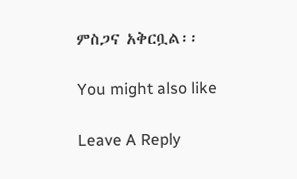ምስጋና አቅርቧል፡፡

You might also like

Leave A Reply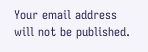Your email address will not be published.